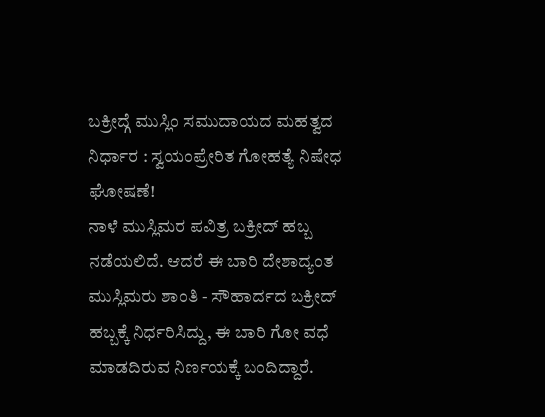ಬಕ್ರೀದ್ಗೆ ಮುಸ್ಲಿಂ ಸಮುದಾಯದ ಮಹತ್ವದ ನಿರ್ಧಾರ : ಸ್ವಯಂಪ್ರೇರಿತ ಗೋಹತ್ಯೆ ನಿಷೇಧ ಘೋಷಣೆ!
ನಾಳೆ ಮುಸ್ಲಿಮರ ಪವಿತ್ರ ಬಕ್ರೀದ್ ಹಬ್ಬ ನಡೆಯಲಿದೆ. ಆದರೆ ಈ ಬಾರಿ ದೇಶಾದ್ಯಂತ ಮುಸ್ಲಿಮರು ಶಾಂತಿ - ಸೌಹಾರ್ದದ ಬಕ್ರೀದ್ ಹಬ್ಬಕ್ಕೆ ನಿರ್ಧರಿಸಿದ್ದು, ಈ ಬಾರಿ ಗೋ ವಧೆ ಮಾಡದಿರುವ ನಿರ್ಣಯಕ್ಕೆ ಬಂದಿದ್ದಾರೆ.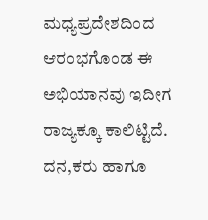ಮಧ್ಯಪ್ರದೇಶದಿಂದ ಆರಂಭಗೊಂಡ ಈ ಅಭಿಯಾನವು ಇದೀಗ ರಾಜ್ಯಕ್ಕೂ ಕಾಲಿಟ್ಟಿದೆ. ದನ,ಕರು ಹಾಗೂ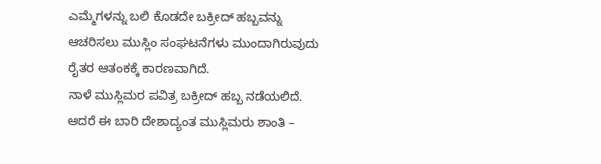ಎಮ್ಮೆಗಳನ್ನು ಬಲಿ ಕೊಡದೇ ಬಕ್ರೀದ್ ಹಬ್ಬವನ್ನು ಆಚರಿಸಲು ಮುಸ್ಲಿಂ ಸಂಘಟನೆಗಳು ಮುಂದಾಗಿರುವುದು ರೈತರ ಆತಂಕಕ್ಕೆ ಕಾರಣವಾಗಿದೆ.
ನಾಳೆ ಮುಸ್ಲಿಮರ ಪವಿತ್ರ ಬಕ್ರೀದ್ ಹಬ್ಬ ನಡೆಯಲಿದೆ. ಆದರೆ ಈ ಬಾರಿ ದೇಶಾದ್ಯಂತ ಮುಸ್ಲಿಮರು ಶಾಂತಿ –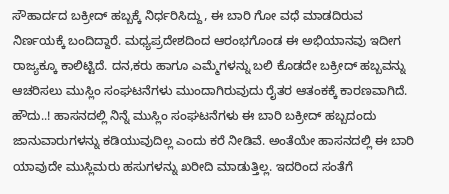ಸೌಹಾರ್ದದ ಬಕ್ರೀದ್ ಹಬ್ಬಕ್ಕೆ ನಿರ್ಧರಿಸಿದ್ದು, ಈ ಬಾರಿ ಗೋ ವಧೆ ಮಾಡದಿರುವ ನಿರ್ಣಯಕ್ಕೆ ಬಂದಿದ್ದಾರೆ. ಮಧ್ಯಪ್ರದೇಶದಿಂದ ಆರಂಭಗೊಂಡ ಈ ಅಭಿಯಾನವು ಇದೀಗ ರಾಜ್ಯಕ್ಕೂ ಕಾಲಿಟ್ಟಿದೆ. ದನ,ಕರು ಹಾಗೂ ಎಮ್ಮೆಗಳನ್ನು ಬಲಿ ಕೊಡದೇ ಬಕ್ರೀದ್ ಹಬ್ಬವನ್ನು ಆಚರಿಸಲು ಮುಸ್ಲಿಂ ಸಂಘಟನೆಗಳು ಮುಂದಾಗಿರುವುದು ರೈತರ ಆತಂಕಕ್ಕೆ ಕಾರಣವಾಗಿದೆ.
ಹೌದು..! ಹಾಸನದಲ್ಲಿ ನಿನ್ನೆ ಮುಸ್ಲಿಂ ಸಂಘಟನೆಗಳು ಈ ಬಾರಿ ಬಕ್ರೀದ್ ಹಬ್ಬದಂದು ಜಾನುವಾರುಗಳನ್ನು ಕಡಿಯುವುದಿಲ್ಲ ಎಂದು ಕರೆ ನೀಡಿವೆ. ಅಂತೆಯೇ ಹಾಸನದಲ್ಲಿ ಈ ಬಾರಿ ಯಾವುದೇ ಮುಸ್ಲಿಮರು ಹಸುಗಳನ್ನು ಖರೀದಿ ಮಾಡುತ್ತಿಲ್ಲ. ಇದರಿಂದ ಸಂತೆಗೆ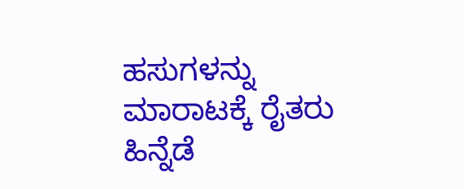ಹಸುಗಳನ್ನು ಮಾರಾಟಕ್ಕೆ ರೈತರು ಹಿನ್ನೆಡೆ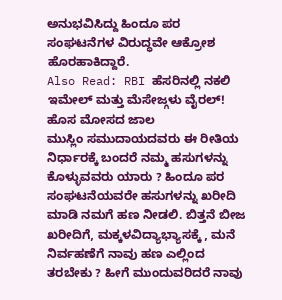ಅನುಭವಿಸಿದ್ದು ಹಿಂದೂ ಪರ ಸಂಘಟನೆಗಳ ವಿರುದ್ಧವೇ ಆಕ್ರೋಶ ಹೊರಹಾಕಿದ್ದಾರೆ.
Also Read: RBI ಹೆಸರಿನಲ್ಲಿ ನಕಲಿ ಇಮೇಲ್ ಮತ್ತು ಮೆಸೇಜ್ಗಳು ವೈರಲ್! ಹೊಸ ಮೋಸದ ಜಾಲ
ಮುಸ್ಲಿಂ ಸಮುದಾಯದವರು ಈ ರೀತಿಯ ನಿರ್ಧಾರಕ್ಕೆ ಬಂದರೆ ನಮ್ಮ ಹಸುಗಳನ್ನು ಕೊಳ್ಳುವವರು ಯಾರು ? ಹಿಂದೂ ಪರ ಸಂಘಟನೆಯವರೇ ಹಸುಗಳನ್ನು ಖರೀದಿ ಮಾಡಿ ನಮಗೆ ಹಣ ನೀಡಲಿ. ಬಿತ್ತನೆ ಬೀಜ ಖರೀದಿಗೆ, ಮಕ್ಕಳವಿದ್ಯಾಭ್ಯಾಸಕ್ಕೆ , ಮನೆ ನಿರ್ವಹಣೆಗೆ ನಾವು ಹಣ ಎಲ್ಲಿಂದ ತರಬೇಕು ? ಹೀಗೆ ಮುಂದುವರಿದರೆ ನಾವು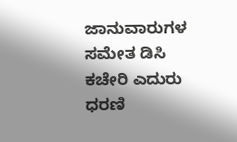ಜಾನುವಾರುಗಳ ಸಮೇತ ಡಿಸಿ ಕಚೇರಿ ಎದುರು ಧರಣಿ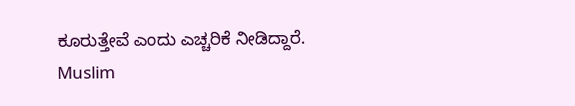ಕೂರುತ್ತೇವೆ ಎಂದು ಎಚ್ಚರಿಕೆ ನೀಡಿದ್ದಾರೆ.
Muslim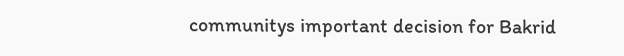communitys important decision for Bakrid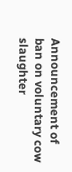Announcement of ban on voluntary cow slaughter